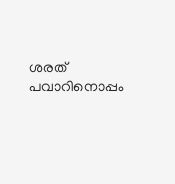ശരത് പവാറിനൊപ്പം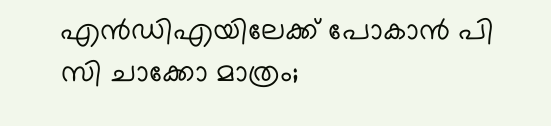എൻഡിഎയിലേക്ക് പോകാൻ പി സി ചാക്കോ മാത്രം;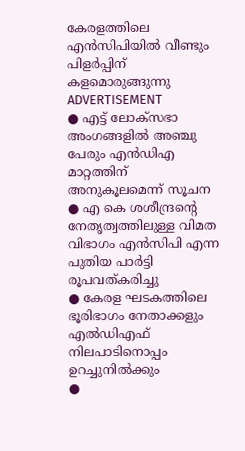കേരളത്തിലെ എൻസിപിയിൽ വീണ്ടും പിളർപ്പിന് കളമൊരുങ്ങുന്നു
ADVERTISEMENT
● എട്ട് ലോക്സഭാ അംഗങ്ങളിൽ അഞ്ചു പേരും എൻഡിഎ മാറ്റത്തിന് അനുകൂലമെന്ന് സൂചന
● എ കെ ശശീന്ദ്രൻ്റെ നേതൃത്വത്തിലുള്ള വിമത വിഭാഗം എൻസിപി എന്ന പുതിയ പാർട്ടി രൂപവത്കരിച്ചു
● കേരള ഘടകത്തിലെ ഭൂരിഭാഗം നേതാക്കളും എൽഡിഎഫ് നിലപാടിനൊപ്പം ഉറച്ചുനിൽക്കും
●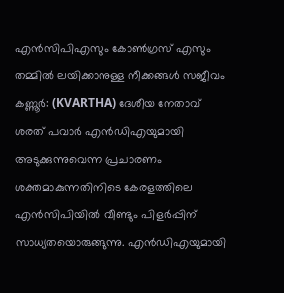എൻസിപിഎസും കോൺഗ്രസ് എസും തമ്മിൽ ലയിക്കാനുള്ള നീക്കങ്ങൾ സജീവം
കണ്ണൂർ: (KVARTHA) ദേശീയ നേതാവ് ശരത് പവാർ എൻഡിഎയുമായി അടുക്കുന്നുവെന്ന പ്രചാരണം ശക്തമാകുന്നതിനിടെ കേരളത്തിലെ എൻസിപിയിൽ വീണ്ടും പിളർപ്പിന് സാധ്യതയൊരുങ്ങുന്നു. എൻഡിഎയുമായി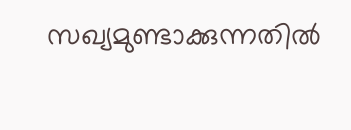സഖ്യമുണ്ടാക്കുന്നതിൽ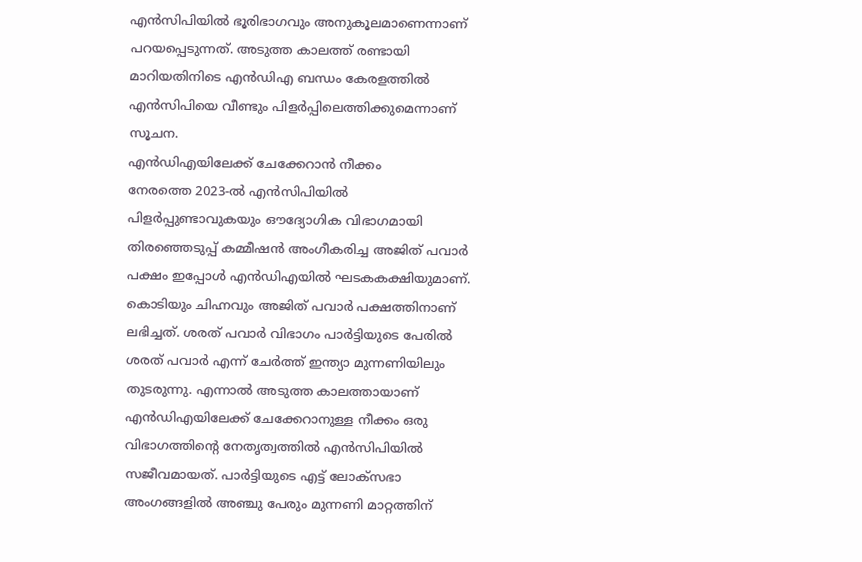എൻസിപിയിൽ ഭൂരിഭാഗവും അനുകൂലമാണെന്നാണ് പറയപ്പെടുന്നത്. അടുത്ത കാലത്ത് രണ്ടായി മാറിയതിനിടെ എൻഡിഎ ബന്ധം കേരളത്തിൽ എൻസിപിയെ വീണ്ടും പിളർപ്പിലെത്തിക്കുമെന്നാണ് സൂചന.
എൻഡിഎയിലേക്ക് ചേക്കേറാൻ നീക്കം
നേരത്തെ 2023-ൽ എൻസിപിയിൽ പിളർപ്പുണ്ടാവുകയും ഔദ്യോഗിക വിഭാഗമായി തിരഞ്ഞെടുപ്പ് കമ്മീഷൻ അംഗീകരിച്ച അജിത് പവാർ പക്ഷം ഇപ്പോൾ എൻഡിഎയിൽ ഘടകകക്ഷിയുമാണ്. കൊടിയും ചിഹ്നവും അജിത് പവാർ പക്ഷത്തിനാണ് ലഭിച്ചത്. ശരത് പവാർ വിഭാഗം പാർട്ടിയുടെ പേരിൽ ശരത് പവാർ എന്ന് ചേർത്ത് ഇന്ത്യാ മുന്നണിയിലും തുടരുന്നു. എന്നാൽ അടുത്ത കാലത്തായാണ് എൻഡിഎയിലേക്ക് ചേക്കേറാനുള്ള നീക്കം ഒരു വിഭാഗത്തിൻ്റെ നേതൃത്വത്തിൽ എൻസിപിയിൽ സജീവമായത്. പാർട്ടിയുടെ എട്ട് ലോക്സഭാ അംഗങ്ങളിൽ അഞ്ചു പേരും മുന്നണി മാറ്റത്തിന്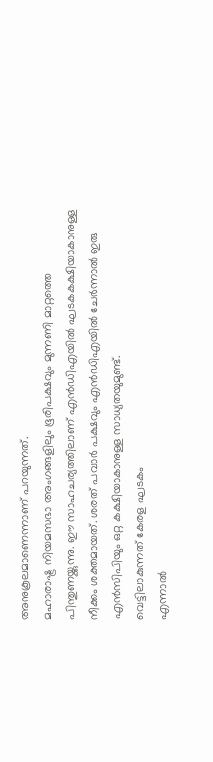അനുകൂലമാണെന്നാണ് പറയുന്നത്.
മഹാരാഷ്ട്ര നിയമസഭാ അംഗങ്ങളിലും ഭൂരിപക്ഷവും മുന്നണി മാറ്റത്തെ പിന്തുണയ്ക്കുന്നു. ഈ സാഹചര്യത്തിലാണ് എൻഡിഎയിൽ ഘടകകക്ഷിയാകാനുള്ള നീക്കം ശക്തമായത്. ശരത് പവാർ പക്ഷവും എൻഡിഎയിൽ ചേർന്നാൽ ഇരു എൻസിപിയും ഒറ്റ കക്ഷിയാകാനുള്ള സാധ്യതയുമുണ്ട്.
വെട്ടിലാകുന്നത് കേരള ഘടകം
എന്നാൽ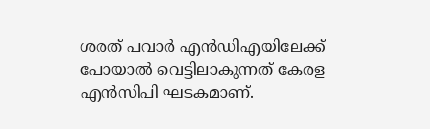ശരത് പവാർ എൻഡിഎയിലേക്ക് പോയാൽ വെട്ടിലാകുന്നത് കേരള എൻസിപി ഘടകമാണ്.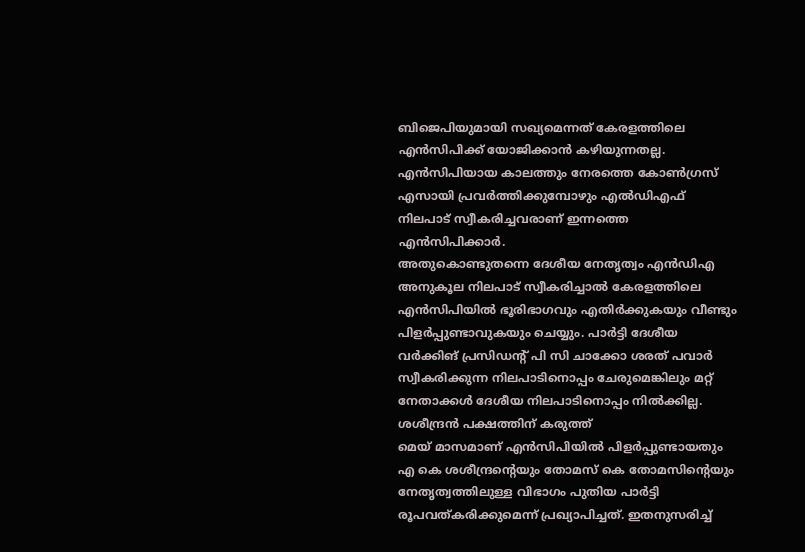ബിജെപിയുമായി സഖ്യമെന്നത് കേരളത്തിലെ എൻസിപിക്ക് യോജിക്കാൻ കഴിയുന്നതല്ല. എൻസിപിയായ കാലത്തും നേരത്തെ കോൺഗ്രസ് എസായി പ്രവർത്തിക്കുമ്പോഴും എൽഡിഎഫ് നിലപാട് സ്വീകരിച്ചവരാണ് ഇന്നത്തെ എൻസിപിക്കാർ.
അതുകൊണ്ടുതന്നെ ദേശീയ നേതൃത്വം എൻഡിഎ അനുകൂല നിലപാട് സ്വീകരിച്ചാൽ കേരളത്തിലെ എൻസിപിയിൽ ഭൂരിഭാഗവും എതിർക്കുകയും വീണ്ടും പിളർപ്പുണ്ടാവുകയും ചെയ്യും. പാർട്ടി ദേശീയ വർക്കിങ് പ്രസിഡൻ്റ് പി സി ചാക്കോ ശരത് പവാർ സ്വീകരിക്കുന്ന നിലപാടിനൊപ്പം ചേരുമെങ്കിലും മറ്റ് നേതാക്കൾ ദേശീയ നിലപാടിനൊപ്പം നിൽക്കില്ല.
ശശീന്ദ്രൻ പക്ഷത്തിന് കരുത്ത്
മെയ് മാസമാണ് എൻസിപിയിൽ പിളർപ്പുണ്ടായതും എ കെ ശശീന്ദ്രൻ്റെയും തോമസ് കെ തോമസിൻ്റെയും നേതൃത്വത്തിലുള്ള വിഭാഗം പുതിയ പാർട്ടി രൂപവത്കരിക്കുമെന്ന് പ്രഖ്യാപിച്ചത്. ഇതനുസരിച്ച്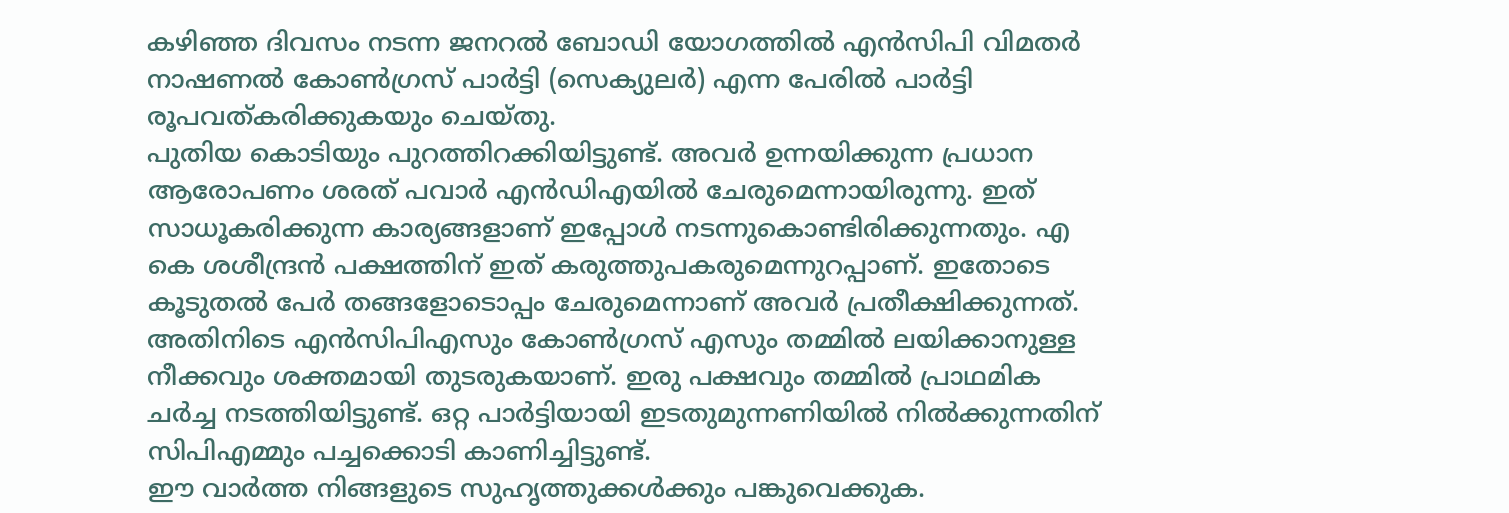കഴിഞ്ഞ ദിവസം നടന്ന ജനറൽ ബോഡി യോഗത്തിൽ എൻസിപി വിമതർ നാഷണൽ കോൺഗ്രസ് പാർട്ടി (സെക്യുലർ) എന്ന പേരിൽ പാർട്ടി രൂപവത്കരിക്കുകയും ചെയ്തു.
പുതിയ കൊടിയും പുറത്തിറക്കിയിട്ടുണ്ട്. അവർ ഉന്നയിക്കുന്ന പ്രധാന ആരോപണം ശരത് പവാർ എൻഡിഎയിൽ ചേരുമെന്നായിരുന്നു. ഇത് സാധൂകരിക്കുന്ന കാര്യങ്ങളാണ് ഇപ്പോൾ നടന്നുകൊണ്ടിരിക്കുന്നതും. എ കെ ശശീന്ദ്രൻ പക്ഷത്തിന് ഇത് കരുത്തുപകരുമെന്നുറപ്പാണ്. ഇതോടെ കൂടുതൽ പേർ തങ്ങളോടൊപ്പം ചേരുമെന്നാണ് അവർ പ്രതീക്ഷിക്കുന്നത്.
അതിനിടെ എൻസിപിഎസും കോൺഗ്രസ് എസും തമ്മിൽ ലയിക്കാനുള്ള നീക്കവും ശക്തമായി തുടരുകയാണ്. ഇരു പക്ഷവും തമ്മിൽ പ്രാഥമിക ചർച്ച നടത്തിയിട്ടുണ്ട്. ഒറ്റ പാർട്ടിയായി ഇടതുമുന്നണിയിൽ നിൽക്കുന്നതിന് സിപിഎമ്മും പച്ചക്കൊടി കാണിച്ചിട്ടുണ്ട്.
ഈ വാർത്ത നിങ്ങളുടെ സുഹൃത്തുക്കൾക്കും പങ്കുവെക്കുക.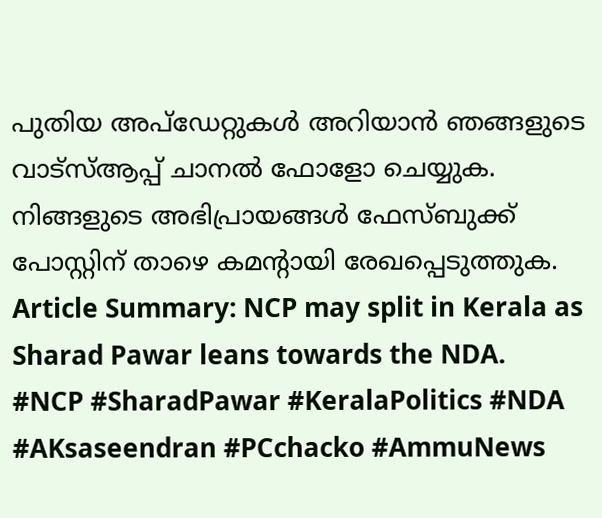പുതിയ അപ്ഡേറ്റുകൾ അറിയാൻ ഞങ്ങളുടെ വാട്സ്ആപ്പ് ചാനൽ ഫോളോ ചെയ്യുക. നിങ്ങളുടെ അഭിപ്രായങ്ങൾ ഫേസ്ബുക്ക് പോസ്റ്റിന് താഴെ കമൻ്റായി രേഖപ്പെടുത്തുക.
Article Summary: NCP may split in Kerala as Sharad Pawar leans towards the NDA.
#NCP #SharadPawar #KeralaPolitics #NDA #AKsaseendran #PCchacko #AmmuNews